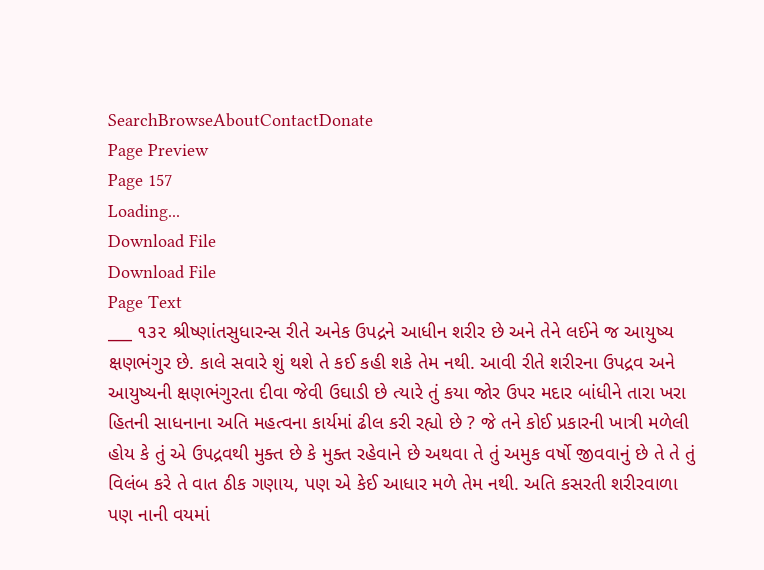SearchBrowseAboutContactDonate
Page Preview
Page 157
Loading...
Download File
Download File
Page Text
___ ૧૩૨ શ્રીષ્ણાંતસુધારન્સ રીતે અનેક ઉપદ્રને આધીન શરીર છે અને તેને લઈને જ આયુષ્ય ક્ષણભંગુર છે. કાલે સવારે શું થશે તે કઈ કહી શકે તેમ નથી. આવી રીતે શરીરના ઉપદ્રવ અને આયુષ્યની ક્ષણભંગુરતા દીવા જેવી ઉઘાડી છે ત્યારે તું કયા જોર ઉપર મદાર બાંધીને તારા ખરા હિતની સાધનાના અતિ મહત્વના કાર્યમાં ઢીલ કરી રહ્યો છે ? જે તને કોઈ પ્રકારની ખાત્રી મળેલી હોય કે તું એ ઉપદ્રવથી મુક્ત છે કે મુક્ત રહેવાને છે અથવા તે તું અમુક વર્ષો જીવવાનું છે તે તે તું વિલંબ કરે તે વાત ઠીક ગણાય, પણ એ કેઈ આધાર મળે તેમ નથી. અતિ કસરતી શરીરવાળા પણ નાની વયમાં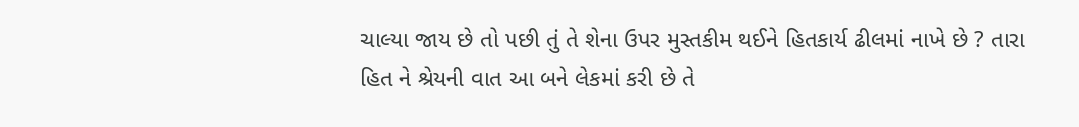ચાલ્યા જાય છે તો પછી તું તે શેના ઉપર મુસ્તકીમ થઈને હિતકાર્ય ઢીલમાં નાખે છે ? તારા હિત ને શ્રેયની વાત આ બને લેકમાં કરી છે તે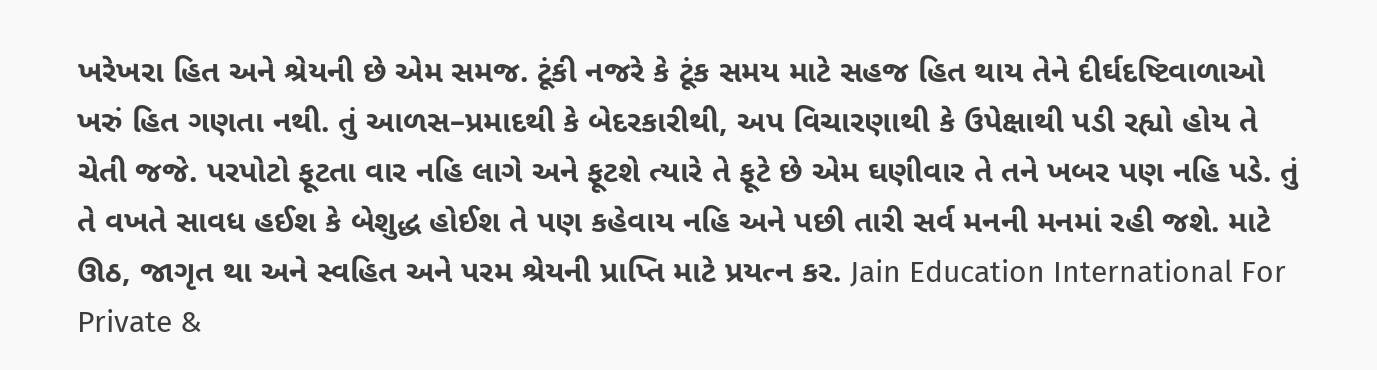ખરેખરા હિત અને શ્રેયની છે એમ સમજ. ટૂંકી નજરે કે ટૂંક સમય માટે સહજ હિત થાય તેને દીર્ઘદષ્ટિવાળાઓ ખરું હિત ગણતા નથી. તું આળસ–પ્રમાદથી કે બેદરકારીથી, અપ વિચારણાથી કે ઉપેક્ષાથી પડી રહ્યો હોય તે ચેતી જજે. પરપોટો ફૂટતા વાર નહિ લાગે અને ફૂટશે ત્યારે તે ફૂટે છે એમ ઘણીવાર તે તને ખબર પણ નહિ પડે. તું તે વખતે સાવધ હઈશ કે બેશુદ્ધ હોઈશ તે પણ કહેવાય નહિ અને પછી તારી સર્વ મનની મનમાં રહી જશે. માટે ઊઠ, જાગૃત થા અને સ્વહિત અને પરમ શ્રેયની પ્રાપ્તિ માટે પ્રયત્ન કર. Jain Education International For Private &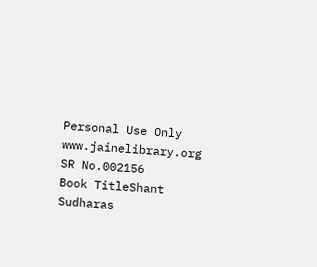Personal Use Only www.jainelibrary.org
SR No.002156
Book TitleShant Sudharas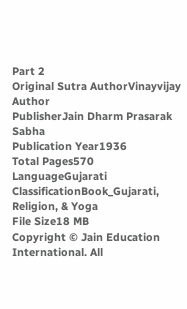Part 2
Original Sutra AuthorVinayvijay
Author
PublisherJain Dharm Prasarak Sabha
Publication Year1936
Total Pages570
LanguageGujarati
ClassificationBook_Gujarati, Religion, & Yoga
File Size18 MB
Copyright © Jain Education International. All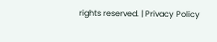rights reserved. | Privacy Policy